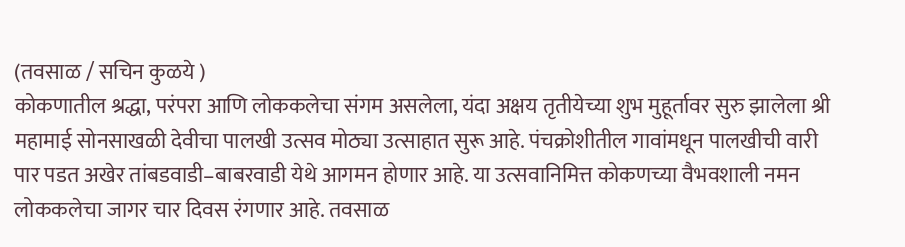(तवसाळ / सचिन कुळये )
कोकणातील श्रद्धा, परंपरा आणि लोककलेचा संगम असलेला, यंदा अक्षय तृतीयेच्या शुभ मुहूर्तावर सुरु झालेला श्री महामाई सोनसाखळी देवीचा पालखी उत्सव मोठ्या उत्साहात सुरू आहे. पंचक्रोशीतील गावांमधून पालखीची वारी पार पडत अखेर तांबडवाडी–बाबरवाडी येथे आगमन होणार आहे. या उत्सवानिमित्त कोकणच्या वैभवशाली नमन लोककलेचा जागर चार दिवस रंगणार आहे. तवसाळ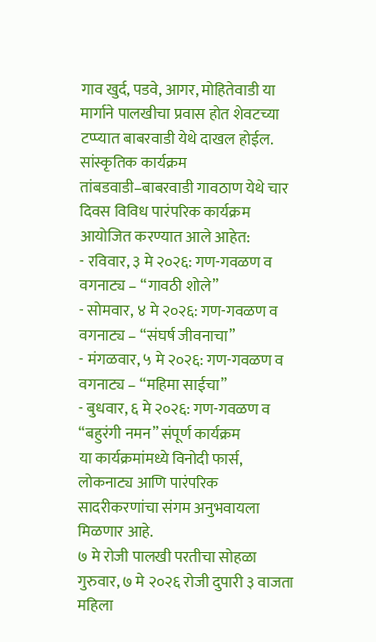गाव खुर्द, पडवे, आगर, मोहितेवाडी या मार्गाने पालखीचा प्रवास होत शेवटच्या टप्प्यात बाबरवाडी येथे दाखल होईल.
सांस्कृतिक कार्यक्रम
तांबडवाडी–बाबरवाडी गावठाण येथे चार दिवस विविध पारंपरिक कार्यक्रम आयोजित करण्यात आले आहेत:
- रविवार, ३ मे २०२६: गण-गवळण व वगनाट्य – “गावठी शोले”
- सोमवार, ४ मे २०२६: गण-गवळण व वगनाट्य – “संघर्ष जीवनाचा”
- मंगळवार, ५ मे २०२६: गण-गवळण व वगनाट्य – “महिमा साईचा”
- बुधवार, ६ मे २०२६: गण-गवळण व “बहुरंगी नमन” संपूर्ण कार्यक्रम
या कार्यक्रमांमध्ये विनोदी फार्स, लोकनाट्य आणि पारंपरिक सादरीकरणांचा संगम अनुभवायला मिळणार आहे.
७ मे रोजी पालखी परतीचा सोहळा
गुरुवार, ७ मे २०२६ रोजी दुपारी ३ वाजता महिला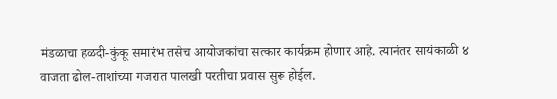मंडळाचा हळदी-कुंकू समारंभ तसेच आयोजकांचा सत्कार कार्यक्रम होणार आहे. त्यानंतर सायंकाळी ४ वाजता ढोल-ताशांच्या गजरात पालखी परतीचा प्रवास सुरू होईल.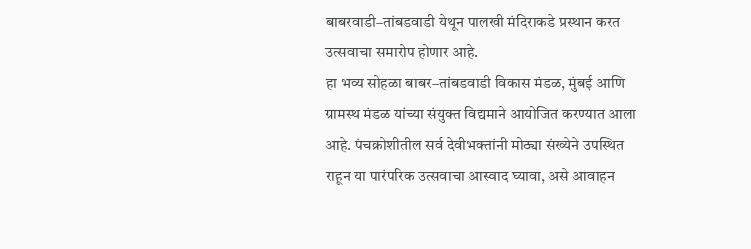बाबरवाडी–तांबडवाडी येथून पालखी मंदिराकडे प्रस्थान करत उत्सवाचा समारोप होणार आहे.
हा भव्य सोहळा बाबर–तांबडवाडी विकास मंडळ, मुंबई आणि ग्रामस्थ मंडळ यांच्या संयुक्त विद्यमाने आयोजित करण्यात आला आहे. पंचक्रोशीतील सर्व देवीभक्तांनी मोठ्या संख्येने उपस्थित राहून या पारंपरिक उत्सवाचा आस्वाद घ्यावा, असे आवाहन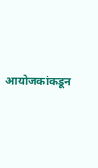आयोजकांकडून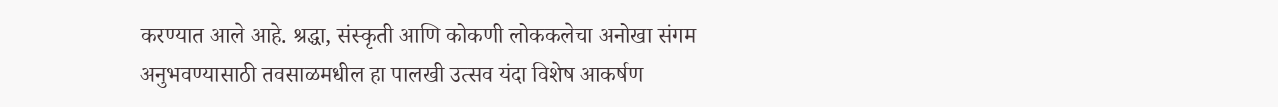करण्यात आले आहे. श्रद्धा, संस्कृती आणि कोकणी लोककलेचा अनोखा संगम अनुभवण्यासाठी तवसाळमधील हा पालखी उत्सव यंदा विशेष आकर्षण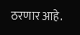ठरणार आहे.